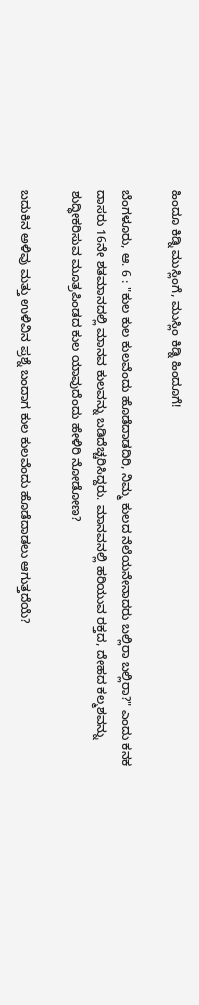ಹಿಂದೂ ಕಿಡ್ನಿ ಮುಸ್ಲಿಂಗೆ, ಮುಸ್ಲಿಂ ಕಿಡ್ನಿ ಹಿಂದೂಗೆ!

ಬೆಂಗಳೂರು, ಆ. 6 : "ಕುಲ ಕುಲ ಕುಲವೆಂದು ಹೊಡೆದಾಡದಿರಿ, ನಿಮ್ಮ ಕುಲದ ನೆಲೆಯನೇನಾದರು ಬಲ್ಲಿರಾ ಬಲ್ಲಿರಾ?" ಎಂದು ಕನಕ ದಾಸರು 16ನೇ ಶತಮಾನದಲ್ಲಿ ಮಾನವ ಕುಲವನ್ನು ಬಡಿದೆಚ್ಚರಿಸಿದ್ದರು. ಮಾನವನಲ್ಲಿ ಹರಿಯುವ ರಕ್ತದ, ದೇಹದ ಕಲ್ಮಶವನ್ನು ಶುದ್ಧೀಕರಿಸುವ ಮೂತ್ರಪಿಂಡದ ಕುಲ ಯಾವುದೆಂದು ಹೇಳಿರಿ ನೋಡೋಣ?

ಬದುಕಿನ ಅಳಿವು ಮತ್ತು ಉಳಿವಿನ ಪ್ರಶ್ನೆ ಬಂದಾಗ ಕುಲ ಕುಲವೆಂದು ಹೊಡೆದಾಡಲು ಆಗುತ್ತದೆಯೆ?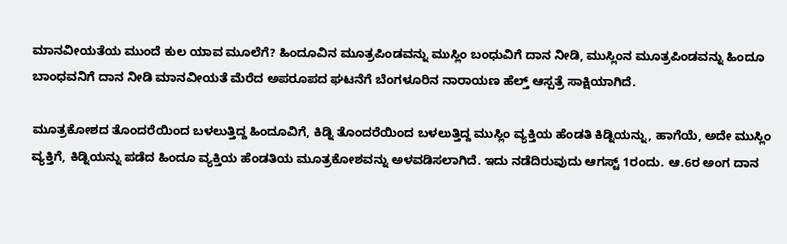ಮಾನವೀಯತೆಯ ಮುಂದೆ ಕುಲ ಯಾವ ಮೂಲೆಗೆ? ಹಿಂದೂವಿನ ಮೂತ್ರಪಿಂಡವನ್ನು ಮುಸ್ಲಿಂ ಬಂಧುವಿಗೆ ದಾನ ನೀಡಿ, ಮುಸ್ಲಿಂನ ಮೂತ್ರಪಿಂಡವನ್ನು ಹಿಂದೂ ಬಾಂಧವನಿಗೆ ದಾನ ನೀಡಿ ಮಾನವೀಯತೆ ಮೆರೆದ ಅಪರೂಪದ ಘಟನೆಗೆ ಬೆಂಗಳೂರಿನ ನಾರಾಯಣ ಹೆಲ್ತ್ ಆಸ್ಪತ್ರೆ ಸಾಕ್ಷಿಯಾಗಿದೆ.

ಮೂತ್ರಕೋಶದ ತೊಂದರೆಯಿಂದ ಬಳಲುತ್ತಿದ್ದ ಹಿಂದೂವಿಗೆ, ಕಿಡ್ನಿ ತೊಂದರೆಯಿಂದ ಬಳಲುತ್ತಿದ್ದ ಮುಸ್ಲಿಂ ವ್ಯಕ್ತಿಯ ಹೆಂಡತಿ ಕಿಡ್ನಿಯನ್ನು, ಹಾಗೆಯೆ, ಅದೇ ಮುಸ್ಲಿಂ ವ್ಯಕ್ತಿಗೆ, ಕಿಡ್ನಿಯನ್ನು ಪಡೆದ ಹಿಂದೂ ವ್ಯಕ್ತಿಯ ಹೆಂಡತಿಯ ಮೂತ್ರಕೋಶವನ್ನು ಅಳವಡಿಸಲಾಗಿದೆ. ಇದು ನಡೆದಿರುವುದು ಆಗಸ್ಟ್ 1ರಂದು. ಆ.6ರ ಅಂಗ ದಾನ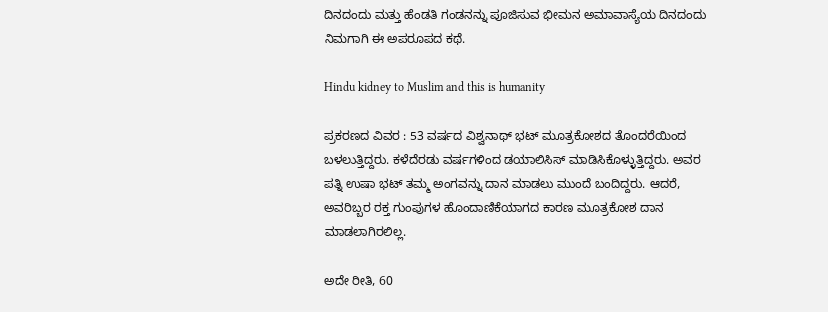ದಿನದಂದು ಮತ್ತು ಹೆಂಡತಿ ಗಂಡನನ್ನು ಪೂಜಿಸುವ ಭೀಮನ ಅಮಾವಾಸ್ಯೆಯ ದಿನದಂದು ನಿಮಗಾಗಿ ಈ ಅಪರೂಪದ ಕಥೆ.

Hindu kidney to Muslim and this is humanity

ಪ್ರಕರಣದ ವಿವರ : 53 ವರ್ಷದ ವಿಶ್ವನಾಥ್ ಭಟ್ ಮೂತ್ರಕೋಶದ ತೊಂದರೆಯಿಂದ ಬಳಲುತ್ತಿದ್ದರು. ಕಳೆದೆರಡು ವರ್ಷಗಳಿಂದ ಡಯಾಲಿಸಿಸ್ ಮಾಡಿಸಿಕೊಳ್ಳುತ್ತಿದ್ದರು. ಅವರ ಪತ್ನಿ ಉಷಾ ಭಟ್ ತಮ್ಮ ಅಂಗವನ್ನು ದಾನ ಮಾಡಲು ಮುಂದೆ ಬಂದಿದ್ದರು. ಆದರೆ, ಅವರಿಬ್ಬರ ರಕ್ತ ಗುಂಪುಗಳ ಹೊಂದಾಣಿಕೆಯಾಗದ ಕಾರಣ ಮೂತ್ರಕೋಶ ದಾನ ಮಾಡಲಾಗಿರಲಿಲ್ಲ.

ಅದೇ ರೀತಿ, 60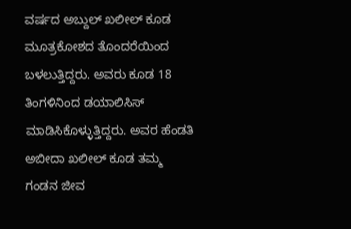ವರ್ಷದ ಅಬ್ದುಲ್ ಖಲೀಲ್ ಕೂಡ ಮೂತ್ರಕೋಶದ ತೊಂದರೆಯಿಂದ ಬಳಲುತ್ತಿದ್ದರು. ಅವರು ಕೂಡ 18 ತಿಂಗಳಿನಿಂದ ಡಯಾಲಿಸಿಸ್ ಮಾಡಿಸಿಕೊಳ್ಳುತ್ತಿದ್ದರು. ಅವರ ಹೆಂಡತಿ ಅಬೀದಾ ಖಲೀಲ್ ಕೂಡ ತಮ್ಮ ಗಂಡನ ಜೀವ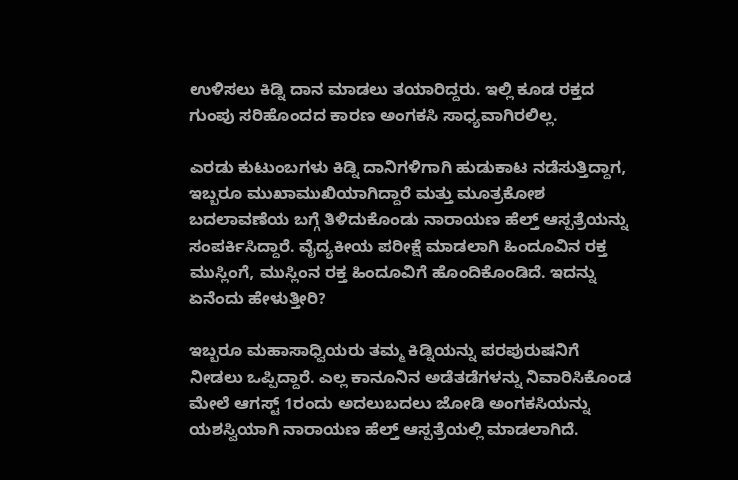ಉಳಿಸಲು ಕಿಡ್ನಿ ದಾನ ಮಾಡಲು ತಯಾರಿದ್ದರು. ಇಲ್ಲಿ ಕೂಡ ರಕ್ತದ ಗುಂಪು ಸರಿಹೊಂದದ ಕಾರಣ ಅಂಗಕಸಿ ಸಾಧ್ಯವಾಗಿರಲಿಲ್ಲ.

ಎರಡು ಕುಟುಂಬಗಳು ಕಿಡ್ನಿ ದಾನಿಗಳಿಗಾಗಿ ಹುಡುಕಾಟ ನಡೆಸುತ್ತಿದ್ದಾಗ, ಇಬ್ಬರೂ ಮುಖಾಮುಖಿಯಾಗಿದ್ದಾರೆ ಮತ್ತು ಮೂತ್ರಕೋಶ ಬದಲಾವಣೆಯ ಬಗ್ಗೆ ತಿಳಿದುಕೊಂಡು ನಾರಾಯಣ ಹೆಲ್ತ್ ಆಸ್ಪತ್ರೆಯನ್ನು ಸಂಪರ್ಕಿಸಿದ್ದಾರೆ. ವೈದ್ಯಕೀಯ ಪರೀಕ್ಷೆ ಮಾಡಲಾಗಿ ಹಿಂದೂವಿನ ರಕ್ತ ಮುಸ್ಲಿಂಗೆ, ಮುಸ್ಲಿಂನ ರಕ್ತ ಹಿಂದೂವಿಗೆ ಹೊಂದಿಕೊಂಡಿದೆ. ಇದನ್ನು ಏನೆಂದು ಹೇಳುತ್ತೀರಿ?

ಇಬ್ಬರೂ ಮಹಾಸಾಧ್ವಿಯರು ತಮ್ಮ ಕಿಡ್ನಿಯನ್ನು ಪರಪುರುಷನಿಗೆ ನೀಡಲು ಒಪ್ಪಿದ್ದಾರೆ. ಎಲ್ಲ ಕಾನೂನಿನ ಅಡೆತಡೆಗಳನ್ನು ನಿವಾರಿಸಿಕೊಂಡ ಮೇಲೆ ಆಗಸ್ಟ್ 1ರಂದು ಅದಲುಬದಲು ಜೋಡಿ ಅಂಗಕಸಿಯನ್ನು ಯಶಸ್ವಿಯಾಗಿ ನಾರಾಯಣ ಹೆಲ್ತ್ ಆಸ್ಪತ್ರೆಯಲ್ಲಿ ಮಾಡಲಾಗಿದೆ.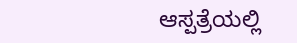ಆಸ್ಪತ್ರೆಯಲ್ಲಿ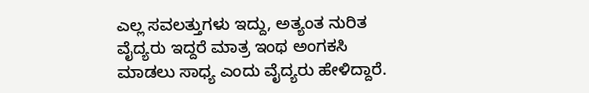ಎಲ್ಲ ಸವಲತ್ತುಗಳು ಇದ್ದು, ಅತ್ಯಂತ ನುರಿತ ವೈದ್ಯರು ಇದ್ದರೆ ಮಾತ್ರ ಇಂಥ ಅಂಗಕಸಿ ಮಾಡಲು ಸಾಧ್ಯ ಎಂದು ವೈದ್ಯರು ಹೇಳಿದ್ದಾರೆ.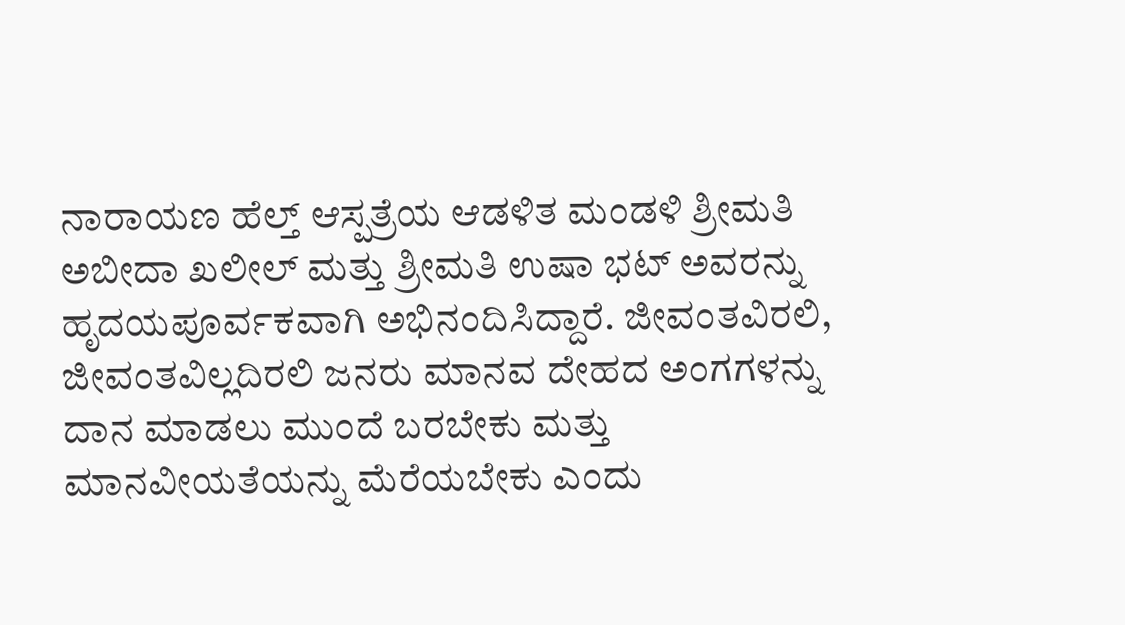ನಾರಾಯಣ ಹೆಲ್ತ್ ಆಸ್ಪತ್ರೆಯ ಆಡಳಿತ ಮಂಡಳಿ ಶ್ರೀಮತಿ ಅಬೀದಾ ಖಲೀಲ್ ಮತ್ತು ಶ್ರೀಮತಿ ಉಷಾ ಭಟ್ ಅವರನ್ನು ಹೃದಯಪೂರ್ವಕವಾಗಿ ಅಭಿನಂದಿಸಿದ್ದಾರೆ. ಜೀವಂತವಿರಲಿ, ಜೀವಂತವಿಲ್ಲದಿರಲಿ ಜನರು ಮಾನವ ದೇಹದ ಅಂಗಗಳನ್ನು ದಾನ ಮಾಡಲು ಮುಂದೆ ಬರಬೇಕು ಮತ್ತು ಮಾನವೀಯತೆಯನ್ನು ಮೆರೆಯಬೇಕು ಎಂದು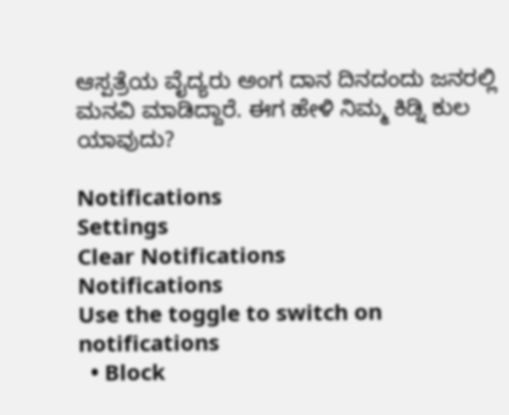ಆಸ್ಪತ್ರೆಯ ವೈದ್ಯರು ಅಂಗ ದಾನ ದಿನದಂದು ಜನರಲ್ಲಿ ಮನವಿ ಮಾಡಿದ್ದಾರೆ. ಈಗ ಹೇಳಿ ನಿಮ್ಮ ಕಿಡ್ನಿ ಕುಲ ಯಾವುದು?

Notifications
Settings
Clear Notifications
Notifications
Use the toggle to switch on notifications
  • Block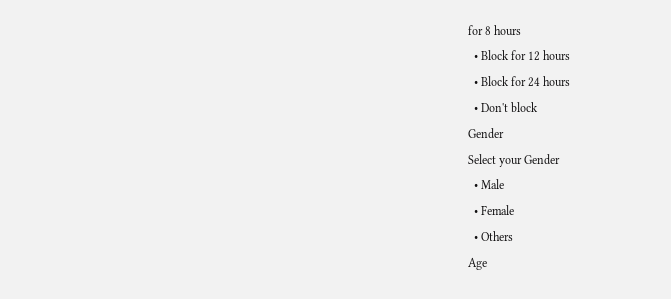for 8 hours
  • Block for 12 hours
  • Block for 24 hours
  • Don't block
Gender
Select your Gender
  • Male
  • Female
  • Others
Age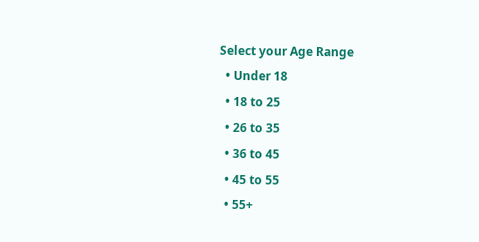Select your Age Range
  • Under 18
  • 18 to 25
  • 26 to 35
  • 36 to 45
  • 45 to 55
  • 55+